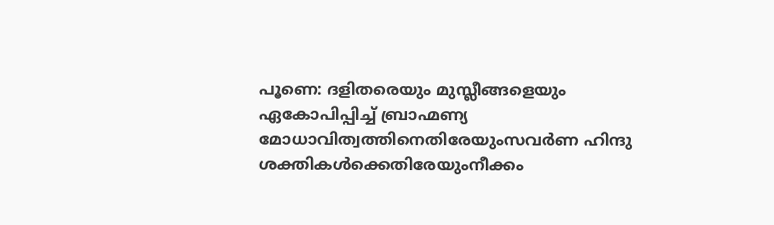പൂണെ: ദളിതരെയും മുസ്ലീങ്ങളെയും ഏകോപിപ്പിച്ച് ബ്രാഹ്മണ്യ മോധാവിത്വത്തിനെതിരേയുംസവർണ ഹിന്ദു ശക്തികൾക്കെതിരേയുംനീക്കം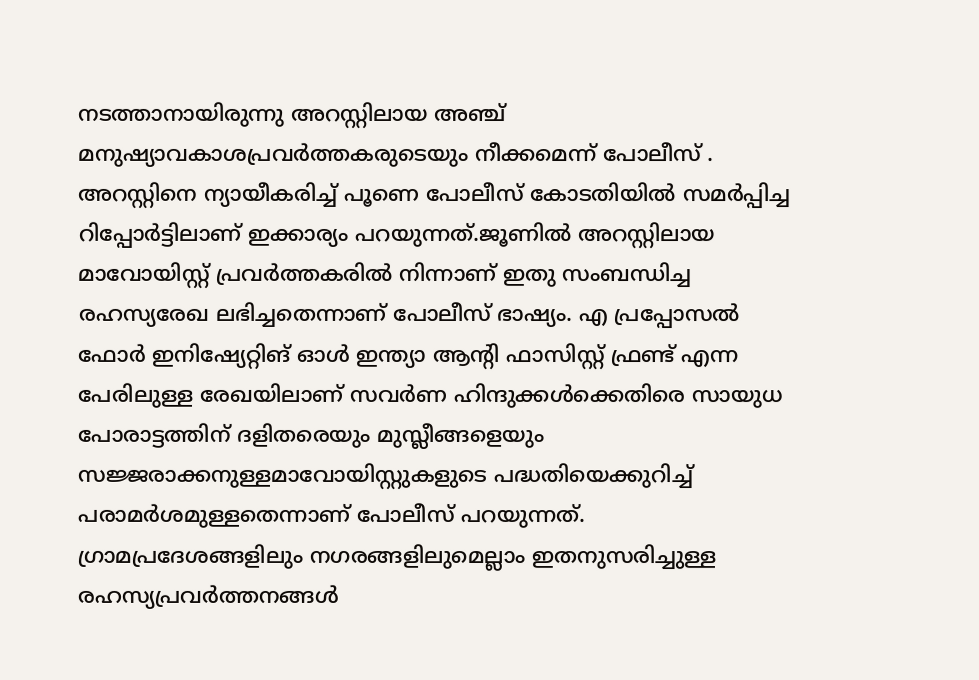നടത്താനായിരുന്നു അറസ്റ്റിലായ അഞ്ച് മനുഷ്യാവകാശപ്രവർത്തകരുടെയും നീക്കമെന്ന് പോലീസ് . അറസ്റ്റിനെ ന്യായീകരിച്ച് പൂണെ പോലീസ് കോടതിയിൽ സമർപ്പിച്ച റിപ്പോർട്ടിലാണ് ഇക്കാര്യം പറയുന്നത്.ജൂണിൽ അറസ്റ്റിലായ മാവോയിസ്റ്റ് പ്രവർത്തകരിൽ നിന്നാണ് ഇതു സംബന്ധിച്ച രഹസ്യരേഖ ലഭിച്ചതെന്നാണ് പോലീസ് ഭാഷ്യം. എ പ്രപ്പോസൽ ഫോർ ഇനിഷ്യേറ്റിങ് ഓൾ ഇന്ത്യാ ആന്റി ഫാസിസ്റ്റ് ഫ്രണ്ട് എന്ന പേരിലുള്ള രേഖയിലാണ് സവർണ ഹിന്ദുക്കൾക്കെതിരെ സായുധ പോരാട്ടത്തിന് ദളിതരെയും മുസ്ലീങ്ങളെയും സജ്ജരാക്കനുള്ളമാവോയിസ്റ്റുകളുടെ പദ്ധതിയെക്കുറിച്ച് പരാമർശമുള്ളതെന്നാണ് പോലീസ് പറയുന്നത്. ഗ്രാമപ്രദേശങ്ങളിലും നഗരങ്ങളിലുമെല്ലാം ഇതനുസരിച്ചുള്ള രഹസ്യപ്രവർത്തനങ്ങൾ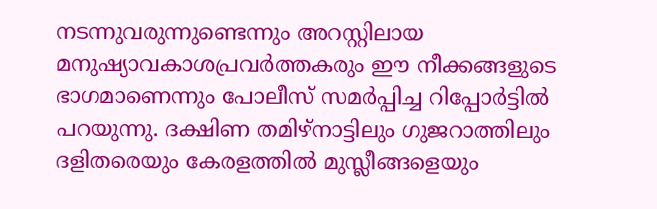നടന്നുവരുന്നുണ്ടെന്നും അറസ്റ്റിലായ മനുഷ്യാവകാശപ്രവർത്തകരും ഈ നീക്കങ്ങളുടെ ഭാഗമാണെന്നും പോലീസ് സമർപ്പിച്ച റിപ്പോർട്ടിൽ പറയുന്നു. ദക്ഷിണ തമിഴ്നാട്ടിലും ഗുജറാത്തിലും ദളിതരെയും കേരളത്തിൽ മുസ്ലീങ്ങളെയും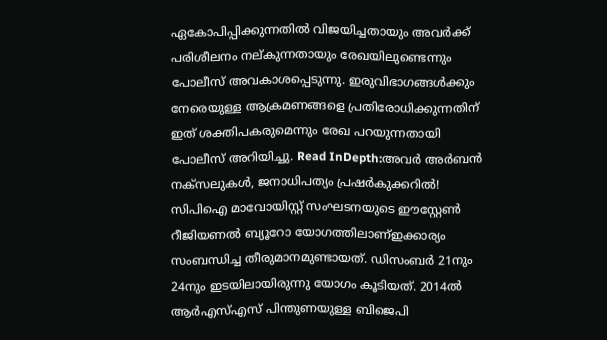ഏകോപിപ്പിക്കുന്നതിൽ വിജയിച്ചതായും അവർക്ക് പരിശീലനം നല്കുന്നതായും രേഖയിലുണ്ടെന്നും പോലീസ് അവകാശപ്പെടുന്നു. ഇരുവിഭാഗങ്ങൾക്കും നേരെയുള്ള ആക്രമണങ്ങളെ പ്രതിരോധിക്കുന്നതിന് ഇത് ശക്തിപകരുമെന്നും രേഖ പറയുന്നതായി പോലീസ് അറിയിച്ചു. Read InDepth:അവർ അർബൻ നക്സലുകൾ, ജനാധിപത്യം പ്രഷർകുക്കറിൽ! സിപിഐ മാവോയിസ്റ്റ് സംഘടനയുടെ ഈസ്റ്റേൺ റീജിയണൽ ബ്യൂറോ യോഗത്തിലാണ്ഇക്കാര്യം സംബന്ധിച്ച തീരുമാനമുണ്ടായത്. ഡിസംബർ 21നും 24നും ഇടയിലായിരുന്നു യോഗം കൂടിയത്. 2014ൽ ആർഎസ്എസ് പിന്തുണയുള്ള ബിജെപി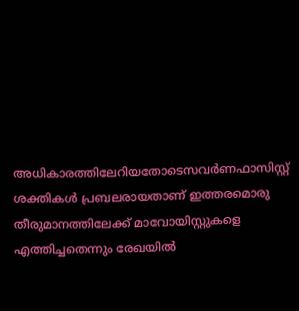അധികാരത്തിലേറിയതോടെസവർണഫാസിസ്റ്റ് ശക്തികൾ പ്രബലരായതാണ് ഇത്തരമൊരു തീരുമാനത്തിലേക്ക് മാവോയിസ്റ്റുകളെ എത്തിച്ചതെന്നും രേഖയിൽ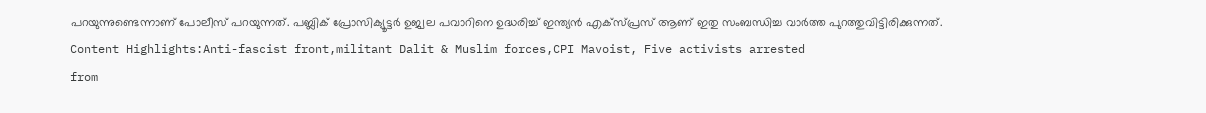പറയുന്നുണ്ടെന്നാണ് പോലീസ് പറയുന്നത്. പബ്ലിക് പ്രോസിക്യൂട്ടർ ഉജ്വല പവാറിനെ ഉദ്ധരിച്ച് ഇന്ത്യൻ എക്സ്പ്രസ് ആണ് ഇതു സംബന്ധിച്ച വാർത്ത പുറത്തുവിട്ടിരിക്കുന്നത്. Content Highlights:Anti-fascist front,militant Dalit & Muslim forces,CPI Mavoist, Five activists arrested
from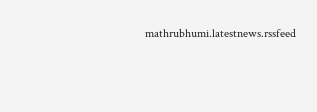mathrubhumi.latestnews.rssfeed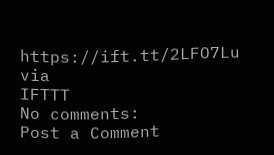https://ift.tt/2LFO7Lu
via
IFTTT
No comments:
Post a Comment